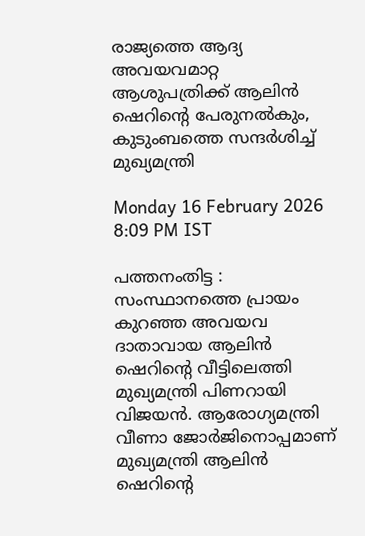രാജ്യത്തെ ആദ്യ അവയവമാറ്റ ആശുപത്രിക്ക് ആലിൻ ഷെറിന്റെ പേരുനൽകും, കുടുംബത്തെ സന്ദർശിച്ച് മുഖ്യമന്ത്രി

Monday 16 February 2026 8:09 PM IST

പത്തനംതിട്ട : സംസ്ഥാനത്തെ പ്രായം കുറഞ്ഞ അവയവ ദാതാവായ ആലിൻ ഷെറിന്റെ വീട്ടിലെത്തി മുഖ്യമന്ത്രി പിണറായി വിജയൻ. ആരോഗ്യമന്ത്രി വീണാ ജോർജിനൊപ്പമാണ് മുഖ്യമന്ത്രി ആലിൻ ഷെറിന്റെ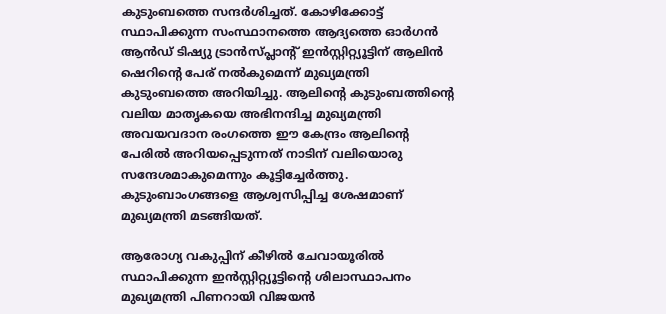കുടുംബത്തെ സന്ദർ‌ശിച്ചത്. കോഴിക്കോട്ട് സ്ഥാപിക്കുന്ന സംസ്ഥാനത്തെ ആദ്യത്തെ ഓ‍ർഗൻ ആൻഡ് ടിഷ്യു ട്രാൻസ്‌പ്ലാന്റ് ഇൻസ്റ്റിറ്റ്യൂട്ടിന് ആലിൻ ഷെറിന്റെ പേര് നൽകുമെന്ന് മുഖ്യമന്ത്രി കുടുംബത്തെ അറിയിച്ചു. ആലിന്റെ കുടുംബത്തിന്റെ വലിയ മാതൃകയെ അഭിനന്ദിച്ച മുഖ്യമന്ത്രി അവയവദാന രംഗത്തെ ഈ കേന്ദ്രം ആലിന്റെ പേരിൽ അറിയപ്പെടുന്നത് നാടിന് വലിയൊരു സന്ദേശമാകുമെന്നും കൂട്ടിച്ചേർത്തു. കുടുംബാംഗങ്ങളെ ആശ്വസിപ്പിച്ച ശേഷമാണ് മുഖ്യമന്ത്രി മടങ്ങിയത്.

ആരോഗ്യ വകുപ്പിന് കീഴിൽ ചേവായൂരിൽ സ്ഥാപിക്കുന്ന ഇൻസ്റ്റിറ്റ്യൂട്ടിന്റെ ശിലാസ്ഥാപനം മുഖ്യമന്ത്രി പിണറായി വിജയൻ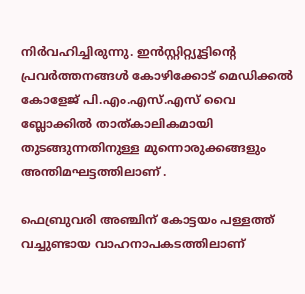നിർവഹിച്ചിരുന്നു. ഇൻസ്റ്റിറ്റ്യൂട്ടിന്റെ പ്രവർത്തനങ്ങൾ കോഴിക്കോട് മെഡിക്കൽ കോളേജ് പി.എം.എസ്.എസ് വൈ ബ്ലോക്കിൽ താത്കാലികമായി തുടങ്ങുന്നതിനുള്ള മുന്നൊരുക്കങ്ങളും അന്തിമഘട്ടത്തിലാണ് .

ഫെബ്രുവരി അഞ്ചിന് കോട്ടയം പള്ളത്ത് വച്ചുണ്ടായ വാഹനാപകടത്തിലാണ്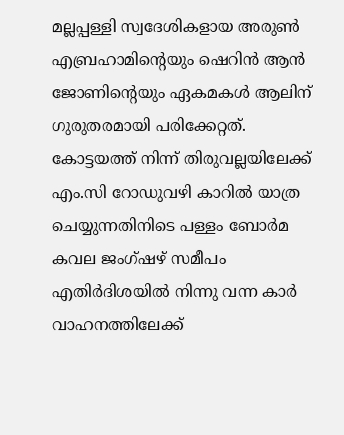മല്ലപ്പള്ളി സ്വദേശികളായ അരുൺ എബ്രഹാമിന്റെയും ഷെറിൻ ആൻ ജോണിന്റെയും ഏകമകൾ ആലിന് ഗുരുതരമായി പരിക്കേറ്റത്. കോട്ടയത്ത് നിന്ന് തിരുവല്ലയിലേക്ക് എം.സി റോഡുവഴി കാറിൽ യാത്ര ചെയ്യുന്നതിനിടെ പള്ളം ബോർമ കവല ജംഗ്ഷഴ് സമീപം എതിർദിശയിൽ നിന്നു വന്ന കാർ വാഹനത്തിലേക്ക്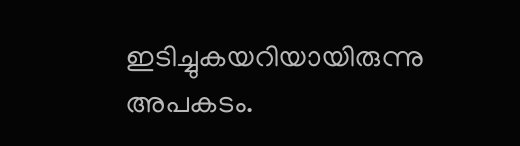ഇടിച്ചുകയറിയായിരുന്നു അപകടം.